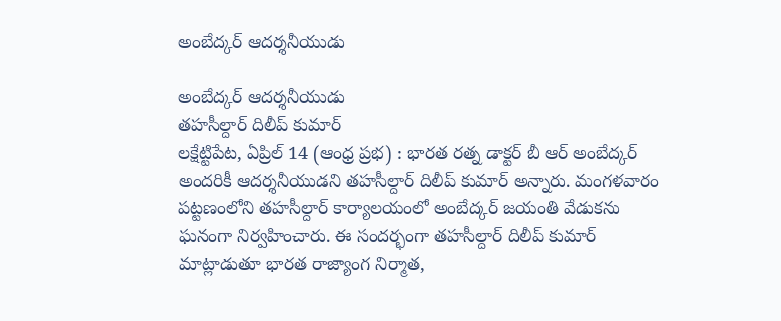అంబేద్కర్ ఆదర్శనీయుడు

అంబేద్కర్ ఆదర్శనీయుడు
తహసీల్దార్ దిలీప్ కుమార్
లక్షేట్టిపేట, ఏప్రిల్ 14 (ఆంధ్ర ప్రభ) : భారత రత్న డాక్టర్ బీ ఆర్ అంబేద్కర్ అందరికీ ఆదర్శనీయుడని తహసీల్దార్ దిలీప్ కుమార్ అన్నారు. మంగళవారం పట్టణంలోని తహసీల్దార్ కార్యాలయంలో అంబేద్కర్ జయంతి వేడుకను ఘనంగా నిర్వహించారు. ఈ సందర్భంగా తహసీల్దార్ దిలీప్ కుమార్ మాట్లాడుతూ భారత రాజ్యాంగ నిర్మాత,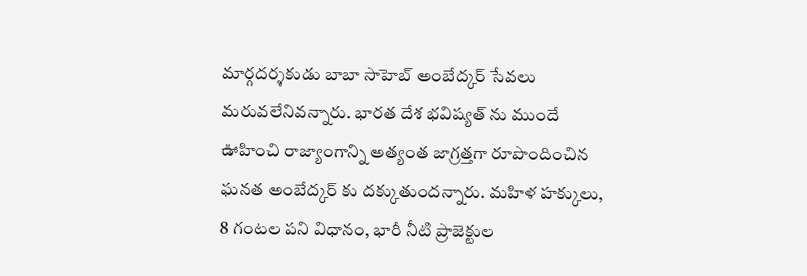మార్గదర్శకుడు బాబా సాహెబ్ అంబేద్కర్ సేవలు మరువలేనివన్నారు. భారత దేశ భవిష్యత్ ను ముందే ఊహించి రాజ్యాంగాన్ని అత్యంత జాగ్రత్తగా రూపొందించిన ఘనత అంబేద్కర్ కు దక్కుతుందన్నారు. మహిళ హక్కులు, 8 గంటల పని విధానం, భారీ నీటి ప్రాజెక్టుల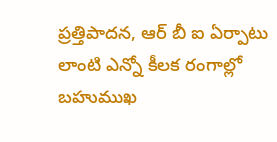ప్రత్తిపాదన, ఆర్ బీ ఐ ఏర్పాటు లాంటి ఎన్నో కీలక రంగాల్లో బహుముఖ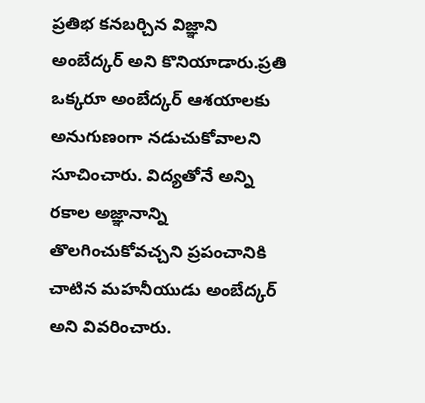ప్రతిభ కనబర్చిన విజ్ఞాని అంబేద్కర్ అని కొనియాడారు.ప్రతి ఒక్కరూ అంబేద్కర్ ఆశయాలకు అనుగుణంగా నడుచుకోవాలని సూచించారు. విద్యతోనే అన్ని రకాల అజ్ఞానాన్ని తొలగించుకోవచ్చని ప్రపంచానికి చాటిన మహనీయుడు అంబేద్కర్ అని వివరించారు.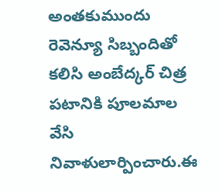అంతకుముందు రెవెన్యూ సిబ్బందితో కలిసి అంబేద్కర్ చిత్ర పటానికి పూలమాల వేసి నివాళులార్పించారు.ఈ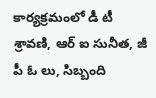కార్యక్రమంలో డీ టీ శ్రావణి, ఆర్ ఐ సునీత, జీ పీ ఓ లు, సిబ్బంది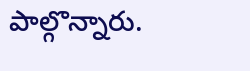పాల్గొన్నారు.